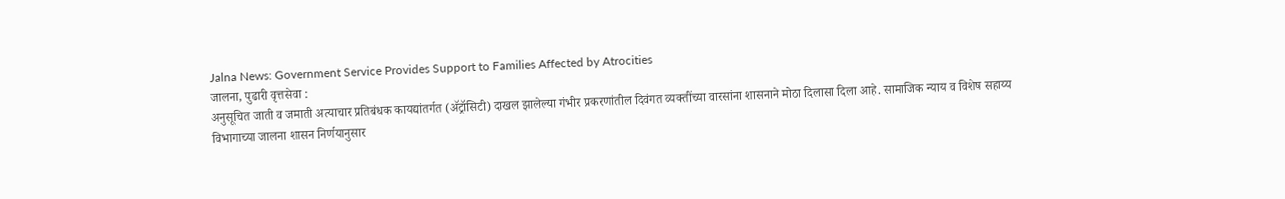Jalna News: Government Service Provides Support to Families Affected by Atrocities
जालना, पुढारी वृत्तसेवा :
अनुसूचित जाती व जमाती अत्याचार प्रतिबंधक कायद्यांतर्गत (ॲट्रॉसिटी) दाखल झालेल्या गंभीर प्रकरणांतील दिवंगत व्यक्तींच्या वारसांना शासनाने मोठा दिलासा दिला आहे. सामाजिक न्याय व विशेष सहाय्य विभागाच्या जालना शासन निर्णयानुसार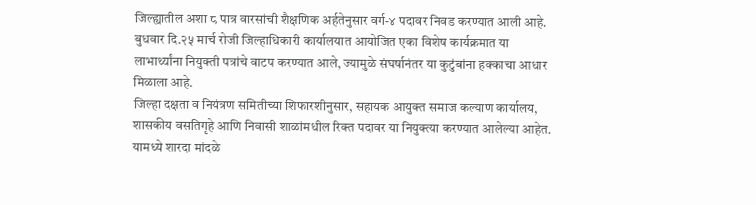जिल्ह्यातील अशा ८ पात्र वारसांची शैक्षणिक अर्हतेनुसार वर्ग-४ पदावर निवड करण्यात आली आहे. बुधवार दि.२५ मार्च रोजी जिल्हाधिकारी कार्यालयात आयोजित एका विशेष कार्यक्रमात या लाभार्थ्यांना नियुक्ती पत्रांचे वाटप करण्यात आले, ज्यामुळे संघर्षानंतर या कुटुंबांना हक्काचा आधार मिळाला आहे.
जिल्हा दक्षता व नियंत्रण समितीच्या शिफारशीनुसार, सहायक आयुक्त समाज कल्याण कार्यालय, शासकीय वसतिगृहे आणि निवासी शाळांमधील रिक्त पदावर या नियुक्त्या करण्यात आलेल्या आहेत. यामध्ये शारदा मांदळे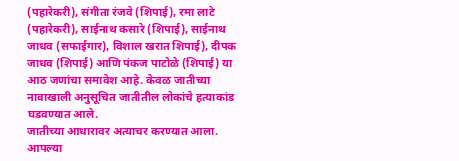(पहारेकरी), संगीता रंजवे (शिपाई), रमा लाटे (पहारेकरी), साईनाथ कसारे (शिपाई), साईनाथ जाधव (सफाईगार), विशाल खरात शिपाई), दीपक जाधव (शिपाई) आणि पंकज पाटोळे (शिपाई) या आठ जणांचा समावेश आहे. केवळ जातीच्या नावाखाली अनुसूचित जातीतील लोकांचे हत्याकांड घडवण्यात आले.
जातीच्या आधारावर अत्याचर करण्यात आला. आपल्या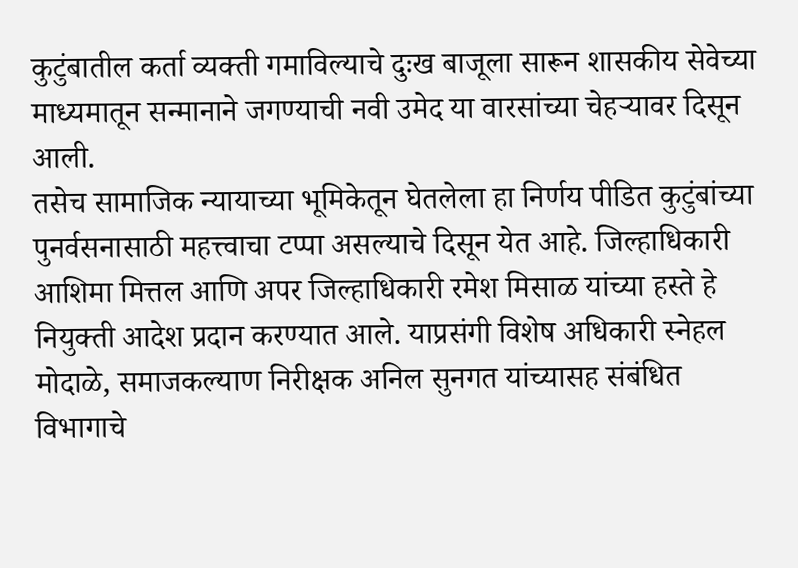कुटुंबातील कर्ता व्यक्ती गमाविल्याचे दुःख बाजूला सारून शासकीय सेवेच्या माध्यमातून सन्मानाने जगण्याची नवी उमेद या वारसांच्या चेहऱ्यावर दिसून आली.
तसेच सामाजिक न्यायाच्या भूमिकेतून घेतलेला हा निर्णय पीडित कुटुंबांच्या पुनर्वसनासाठी महत्त्वाचा टप्पा असल्याचे दिसून येत आहे. जिल्हाधिकारी आशिमा मित्तल आणि अपर जिल्हाधिकारी रमेश मिसाळ यांच्या हस्ते हे नियुक्ती आदेश प्रदान करण्यात आले. याप्रसंगी विशेष अधिकारी स्नेहल मोदाळे, समाजकल्याण निरीक्षक अनिल सुनगत यांच्यासह संबंधित विभागाचे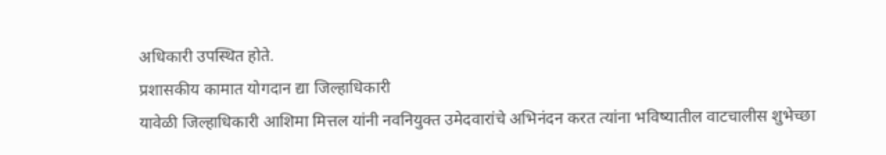अधिकारी उपस्थित होते.
प्रशासकीय कामात योगदान द्या जिल्हाधिकारी
यावेळी जिल्हाधिकारी आशिमा मित्तल यांनी नवनियुक्त उमेदवारांचे अभिनंदन करत त्यांना भविष्यातील वाटचालीस शुभेच्छा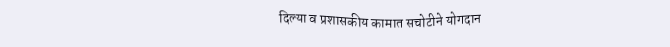दिल्या व प्रशासकीय कामात सचोटीने योगदान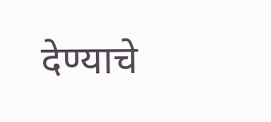देण्याचे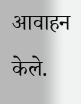आवाहन केले.